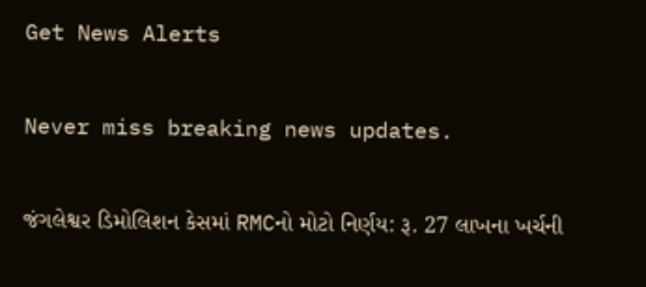Get News Alerts

Never miss breaking news updates.

જંગલેશ્વર ડિમોલિશન કેસમાં RMCનો મોટો નિર્ણય: રૂ. 27 લાખના ખર્ચની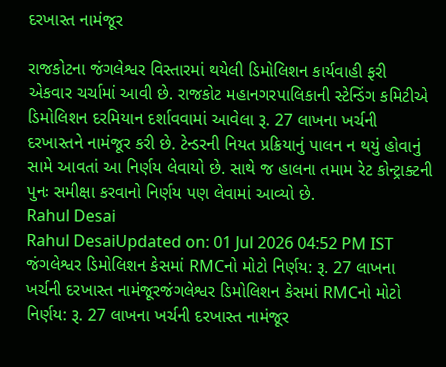દરખાસ્ત નામંજૂર

રાજકોટના જંગલેશ્વર વિસ્તારમાં થયેલી ડિમોલિશન કાર્યવાહી ફરી એકવાર ચર્ચામાં આવી છે. રાજકોટ મહાનગરપાલિકાની સ્ટેન્ડિંગ કમિટીએ ડિમોલિશન દરમિયાન દર્શાવવામાં આવેલા રૂ. 27 લાખના ખર્ચની દરખાસ્તને નામંજૂર કરી છે. ટેન્ડરની નિયત પ્રક્રિયાનું પાલન ન થયું હોવાનું સામે આવતાં આ નિર્ણય લેવાયો છે. સાથે જ હાલના તમામ રેટ કોન્ટ્રાક્ટની પુનઃ સમીક્ષા કરવાનો નિર્ણય પણ લેવામાં આવ્યો છે.
Rahul Desai
Rahul DesaiUpdated on: 01 Jul 2026 04:52 PM IST
જંગલેશ્વર ડિમોલિશન કેસમાં RMCનો મોટો નિર્ણય: રૂ. 27 લાખના ખર્ચની દરખાસ્ત નામંજૂરજંગલેશ્વર ડિમોલિશન કેસમાં RMCનો મોટો નિર્ણય: રૂ. 27 લાખના ખર્ચની દરખાસ્ત નામંજૂર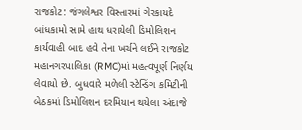રાજકોટ: જંગલેશ્વર વિસ્તારમાં ગેરકાયદે બાંધકામો સામે હાથ ધરાયેલી ડિમોલિશન કાર્યવાહી બાદ હવે તેના ખર્ચને લઈને રાજકોટ મહાનગરપાલિકા (RMC)માં મહત્વપૂર્ણ નિર્ણય લેવાયો છે. બુધવારે મળેલી સ્ટેન્ડિંગ કમિટીની બેઠકમાં ડિમોલિશન દરમિયાન થયેલા અંદાજે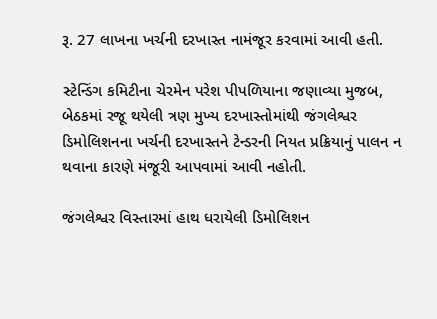રૂ. 27 લાખના ખર્ચની દરખાસ્ત નામંજૂર કરવામાં આવી હતી.

સ્ટેન્ડિંગ કમિટીના ચેરમેન પરેશ પીપળિયાના જણાવ્યા મુજબ, બેઠકમાં રજૂ થયેલી ત્રણ મુખ્ય દરખાસ્તોમાંથી જંગલેશ્વર ડિમોલિશનના ખર્ચની દરખાસ્તને ટેન્ડરની નિયત પ્રક્રિયાનું પાલન ન થવાના કારણે મંજૂરી આપવામાં આવી નહોતી.

જંગલેશ્વર વિસ્તારમાં હાથ ધરાયેલી ડિમોલિશન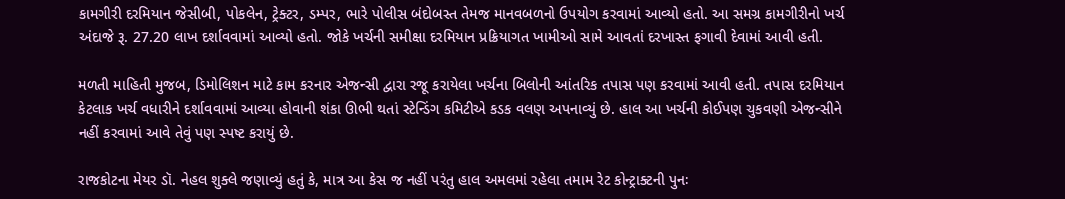કામગીરી દરમિયાન જેસીબી, પોકલેન, ટ્રેક્ટર, ડમ્પર, ભારે પોલીસ બંદોબસ્ત તેમજ માનવબળનો ઉપયોગ કરવામાં આવ્યો હતો. આ સમગ્ર કામગીરીનો ખર્ચ અંદાજે રૂ. 27.20 લાખ દર્શાવવામાં આવ્યો હતો. જોકે ખર્ચની સમીક્ષા દરમિયાન પ્રક્રિયાગત ખામીઓ સામે આવતાં દરખાસ્ત ફગાવી દેવામાં આવી હતી.

મળતી માહિતી મુજબ, ડિમોલિશન માટે કામ કરનાર એજન્સી દ્વારા રજૂ કરાયેલા ખર્ચના બિલોની આંતરિક તપાસ પણ કરવામાં આવી હતી. તપાસ દરમિયાન કેટલાક ખર્ચ વધારીને દર્શાવવામાં આવ્યા હોવાની શંકા ઊભી થતાં સ્ટેન્ડિંગ કમિટીએ કડક વલણ અપનાવ્યું છે. હાલ આ ખર્ચની કોઈપણ ચુકવણી એજન્સીને નહીં કરવામાં આવે તેવું પણ સ્પષ્ટ કરાયું છે.

રાજકોટના મેયર ડૉ. નેહલ શુક્લે જણાવ્યું હતું કે, માત્ર આ કેસ જ નહીં પરંતુ હાલ અમલમાં રહેલા તમામ રેટ કોન્ટ્રાક્ટની પુનઃ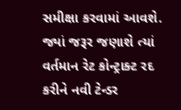સમીક્ષા કરવામાં આવશે. જ્યાં જરૂર જણાશે ત્યાં વર્તમાન રેટ કોન્ટ્રાક્ટ રદ કરીને નવી ટેન્ડર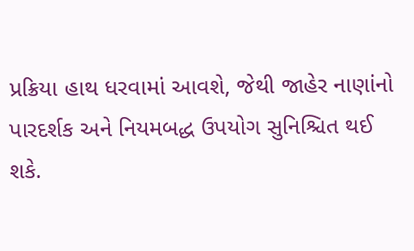પ્રક્રિયા હાથ ધરવામાં આવશે, જેથી જાહેર નાણાંનો પારદર્શક અને નિયમબદ્ધ ઉપયોગ સુનિશ્ચિત થઈ શકે.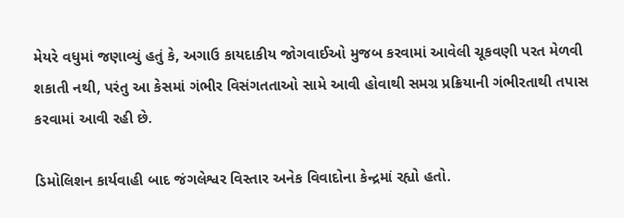મેયરે વધુમાં જણાવ્યું હતું કે, અગાઉ કાયદાકીય જોગવાઈઓ મુજબ કરવામાં આવેલી ચૂકવણી પરત મેળવી શકાતી નથી, પરંતુ આ કેસમાં ગંભીર વિસંગતતાઓ સામે આવી હોવાથી સમગ્ર પ્રક્રિયાની ગંભીરતાથી તપાસ કરવામાં આવી રહી છે.

ડિમોલિશન કાર્યવાહી બાદ જંગલેશ્વર વિસ્તાર અનેક વિવાદોના કેન્દ્રમાં રહ્યો હતો.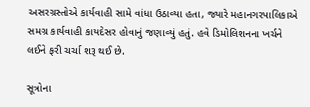અસરગ્રસ્તોએ કાર્યવાહી સામે વાંધા ઉઠાવ્યા હતા, જ્યારે મહાનગરપાલિકાએ સમગ્ર કાર્યવાહી કાયદેસર હોવાનું જણાવ્યું હતું. હવે ડિમોલિશનના ખર્ચને લઈને ફરી ચર્ચા શરૂ થઈ છે.

સૂત્રોના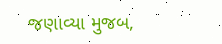જણાવ્યા મુજબ,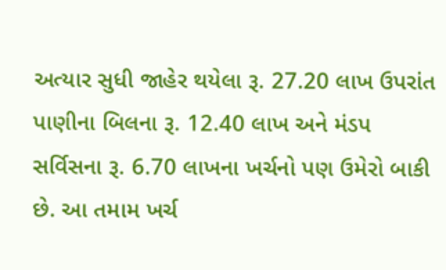અત્યાર સુધી જાહેર થયેલા રૂ. 27.20 લાખ ઉપરાંત પાણીના બિલના રૂ. 12.40 લાખ અને મંડપ સર્વિસના રૂ. 6.70 લાખના ખર્ચનો પણ ઉમેરો બાકી છે. આ તમામ ખર્ચ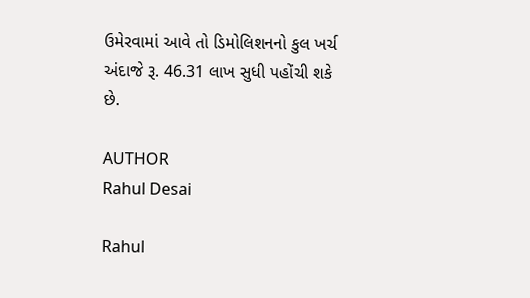ઉમેરવામાં આવે તો ડિમોલિશનનો કુલ ખર્ચ અંદાજે રૂ. 46.31 લાખ સુધી પહોંચી શકે છે.

AUTHOR
Rahul Desai

Rahul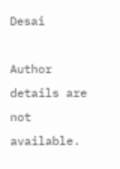Desai

Author details are not available.